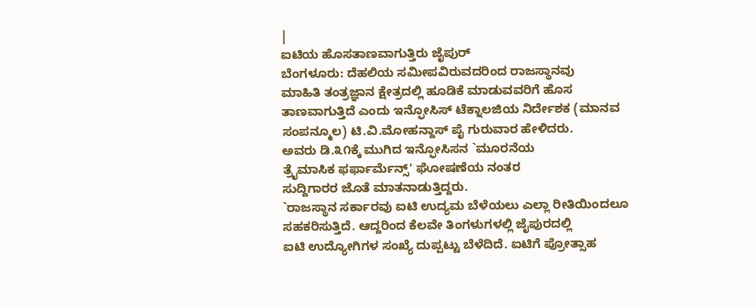|
ಐಟಿಯ ಹೊಸತಾಣವಾಗುತ್ತಿರು ಜೈಪುರ್
ಬೆಂಗಳೂರು: ದೆಹಲಿಯ ಸಮೀಪವಿರುವದರಿಂದ ರಾಜಸ್ಥಾನವು
ಮಾಹಿತಿ ತಂತ್ರಜ್ಞಾನ ಕ್ಷೇತ್ರದಲ್ಲಿ ಹೂಡಿಕೆ ಮಾಡುವವರಿಗೆ ಹೊಸ
ತಾಣವಾಗುತ್ತಿದೆ ಎಂದು ಇನ್ಫೋಸಿಸ್ ಟೆಕ್ನಾಲಜಿಯ ನಿರ್ದೇಶಕ (ಮಾನವ
ಸಂಪನ್ಮೂಲ) ಟಿ.ವಿ.ಮೋಹನ್ದಾಸ್ ಪೈ ಗುರುವಾರ ಹೇಳಿದರು.
ಅವರು ಡಿ.೩೧ಕ್ಕೆ ಮುಗಿದ ಇನ್ಫೋಸಿಸನ `ಮೂರನೆಯ
ತ್ರೈಮಾಸಿಕ ಫರ್ಫಾರ್ಮೆನ್ಸ್' ಘೋಷಣೆಯ ನಂತರ
ಸುದ್ದಿಗಾರರ ಜೊತೆ ಮಾತನಾಡುತ್ತಿದ್ದರು.
`ರಾಜಸ್ಥಾನ ಸರ್ಕಾರವು ಐಟಿ ಉದ್ಯಮ ಬೆಳೆಯಲು ಎಲ್ಲಾ ರೀತಿಯಿಂದಲೂ
ಸಹಕರಿಸುತ್ತಿದೆ. ಆದ್ದರಿಂದ ಕೆಲವೇ ತಿಂಗಳುಗಳಲ್ಲಿ ಜೈಪುರದಲ್ಲಿ
ಐಟಿ ಉದ್ಯೋಗಿಗಳ ಸಂಖ್ಯೆ ದುಪ್ಪಟ್ಟು ಬೆಳೆದಿದೆ. ಐಟಿಗೆ ಪ್ರೋತ್ಸಾಹ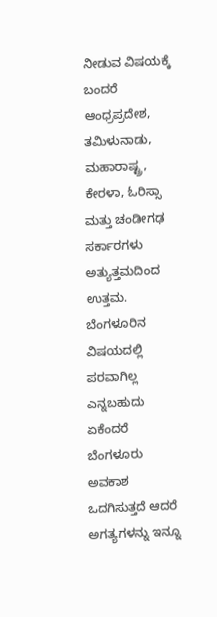ನೀಡುವ ವಿಷಯಕ್ಕೆ ಬಂದರೆ ಆಂಧ್ರಪ್ರದೇಶ, ತಮಿಳುನಾಡು,
ಮಹಾರಾಷ್ಟ್ರ, ಕೇರಳಾ, ಓರಿಸ್ಸಾ ಮತ್ತು ಚಂಡೀಗಢ ಸರ್ಕಾರಗಳು
ಅತ್ಯುತ್ತಮದಿಂದ ಉತ್ತಮ. ಬೆಂಗಳೂರಿನ ವಿಷಯದಲ್ಲಿ ಪರವಾಗಿಲ್ಲ
ಎನ್ನಬಹುದು ಏಕೆಂದರೆ ಬೆಂಗಳೂರು ಅವಕಾಶ ಒದಗಿಸುತ್ತದೆ ಆದರೆ
ಅಗತ್ಯಗಳನ್ನು ಇನ್ನೂ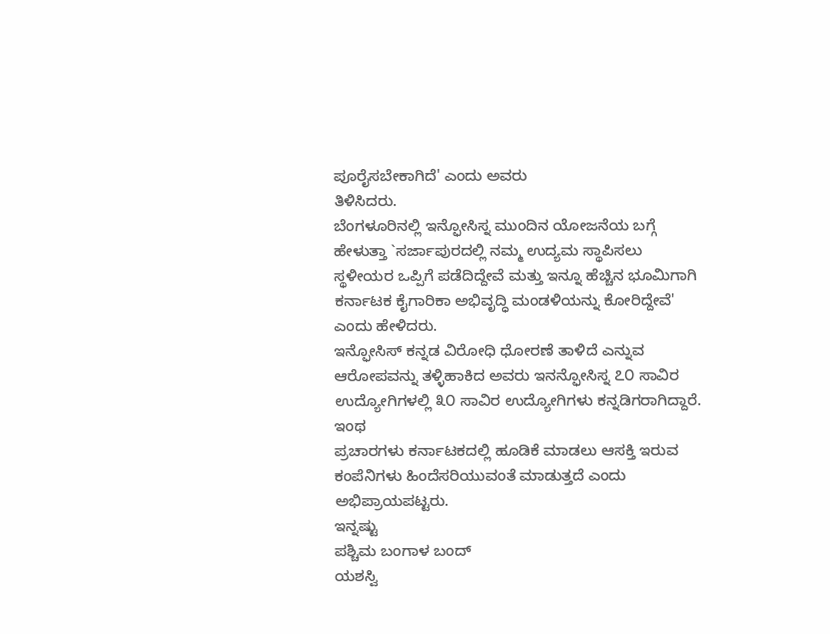ಪೂರೈಸಬೇಕಾಗಿದೆ' ಎಂದು ಅವರು
ತಿಳಿಸಿದರು.
ಬೆಂಗಳೂರಿನಲ್ಲಿ ಇನ್ಫೋಸಿಸ್ನ ಮುಂದಿನ ಯೋಜನೆಯ ಬಗ್ಗೆ
ಹೇಳುತ್ತಾ `ಸರ್ಜಾಪುರದಲ್ಲಿ ನಮ್ಮ ಉದ್ಯಮ ಸ್ಥಾಪಿಸಲು
ಸ್ಥಳೀಯರ ಒಪ್ಪಿಗೆ ಪಡೆದಿದ್ದೇವೆ ಮತ್ತು ಇನ್ನೂ ಹೆಚ್ಚಿನ ಭೂಮಿಗಾಗಿ
ಕರ್ನಾಟಕ ಕೈಗಾರಿಕಾ ಅಭಿವೃದ್ಧಿ ಮಂಡಳಿಯನ್ನು ಕೋರಿದ್ದೇವೆ'
ಎಂದು ಹೇಳಿದರು.
ಇನ್ಫೋಸಿಸ್ ಕನ್ನಡ ವಿರೋಧಿ ಧೋರಣೆ ತಾಳಿದೆ ಎನ್ನುವ
ಆರೋಪವನ್ನು ತಳ್ಳಿಹಾಕಿದ ಅವರು ಇನನ್ಫೋಸಿಸ್ನ ೭೦ ಸಾವಿರ
ಉದ್ಯೋಗಿಗಳಲ್ಲಿ ೩೦ ಸಾವಿರ ಉದ್ಯೋಗಿಗಳು ಕನ್ನಡಿಗರಾಗಿದ್ದಾರೆ. ಇಂಥ
ಪ್ರಚಾರಗಳು ಕರ್ನಾಟಕದಲ್ಲಿ ಹೂಡಿಕೆ ಮಾಡಲು ಆಸಕ್ತಿ ಇರುವ
ಕಂಪೆನಿಗಳು ಹಿಂದೆಸರಿಯುವಂತೆ ಮಾಡುತ್ತದೆ ಎಂದು
ಅಭಿಪ್ರಾಯಪಟ್ಟರು.
ಇನ್ನಷ್ಟು
ಪಶ್ಚಿಮ ಬಂಗಾಳ ಬಂದ್
ಯಶಸ್ವಿ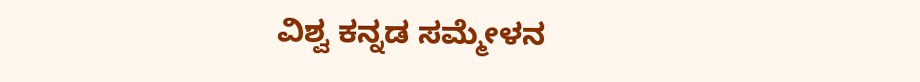ವಿಶ್ವ ಕನ್ನಡ ಸಮ್ಮೇಳನ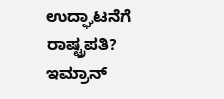ಉದ್ಘಾಟನೆಗೆ ರಾಷ್ಟ್ರಪತಿ?
ಇಮ್ರಾನ್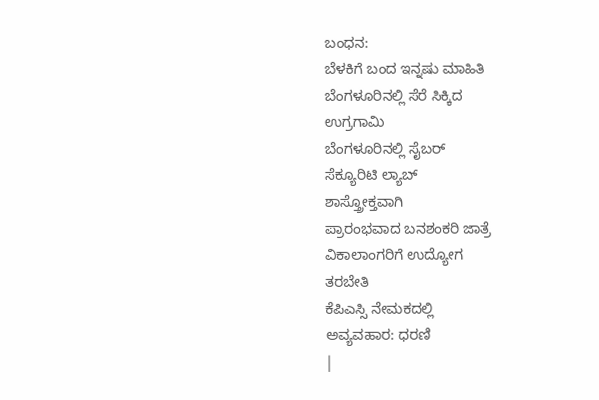ಬಂಧನ:
ಬೆಳಕಿಗೆ ಬಂದ ಇನ್ನಷು ಮಾಹಿತಿ
ಬೆಂಗಳೂರಿನಲ್ಲಿ ಸೆರೆ ಸಿಕ್ಕಿದ
ಉಗ್ರಗಾಮಿ
ಬೆಂಗಳೂರಿನಲ್ಲಿ ಸೈಬರ್
ಸೆಕ್ಯೂರಿಟಿ ಲ್ಯಾಬ್
ಶಾಸ್ತ್ರೋಕ್ತವಾಗಿ
ಪ್ರಾರಂಭವಾದ ಬನಶಂಕರಿ ಜಾತ್ರೆ
ವಿಕಾಲಾಂಗರಿಗೆ ಉದ್ಯೋಗ
ತರಬೇತಿ
ಕೆಪಿಎಸ್ಸಿ ನೇಮಕದಲ್ಲಿ
ಅವ್ಯವಹಾರ: ಧರಣಿ
|